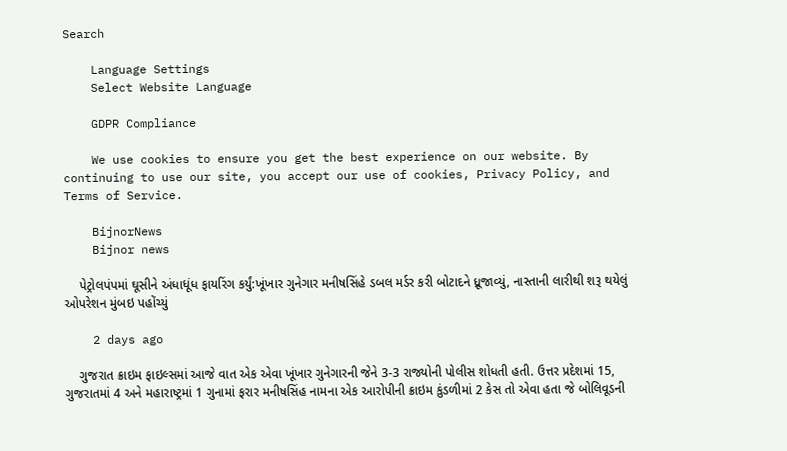Search

    Language Settings
    Select Website Language

    GDPR Compliance

    We use cookies to ensure you get the best experience on our website. By continuing to use our site, you accept our use of cookies, Privacy Policy, and Terms of Service.

    BijnorNews
    Bijnor news

    પેટ્રોલપંપમાં ઘૂસીને અંધાધૂંધ ફાયરિંગ કર્યું:ખૂંખાર ગુનેગાર મનીષસિંહે ડબલ મર્ડર કરી બોટાદને ધ્રૂજાવ્યું, નાસ્તાની લારીથી શરૂ થયેલું ઓપરેશન મુંબઇ પહોંચ્યું

    2 days ago

    ગુજરાત ક્રાઇમ ફાઇલ્સમાં આજે વાત એક એવા ખૂંખાર ગુનેગારની જેને 3-3 રાજ્યોની પોલીસ શોધતી હતી. ઉત્તર પ્રદેશમાં 15, ગુજરાતમાં 4 અને મહારાષ્ટ્રમાં 1 ગુનામાં ફરાર મનીષસિંહ નામના એક આરોપીની ક્રાઇમ કુંડળીમાં 2 કેસ તો એવા હતા જે બોલિવૂડની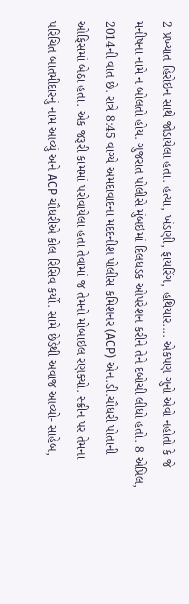2 પ્રખ્યાત હિરોઇન સાથે જોડાયેલા હતા. હત્યા, ખંડણી, ફાયરિંગ, હથિયાર.... એકપણ ગુનો એવો નહોતો કે જે મનીષના નામે ન બોલતો હોય. ગુજરાત પોલીસે મુંબઇમાં દિલધડક ઓપરેશન કરીને તેને દબોચી લીધો હતો. 8 એપ્રિલ, 2014ની વાત છે. રાત્રે 8:45 વાગ્યે અમદાવાદના મદદનીશ પોલીસ કમિશનર (ACP) એન.ડી.ચૌધરી પોતાની ઓફિસમાં બેઠા હતા. એક જરૂરી કામમાં પરોવાયેલા હતા તેવામાં જ તેમનો મોબાઇલ રણક્યો. સ્ક્રીન પર તેમના પરિચિત બાતમીદારનું નામ આવ્યું અને ACP ચૌધરીએ કોલ રિસિવ કર્યો. સામે છેડેથી અવાજ આવ્યો- સાહેબ,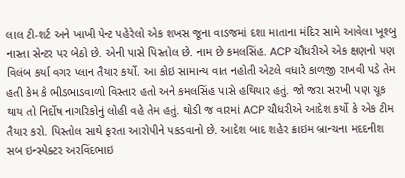લાલ ટી-શર્ટ અને ખાખી પેન્ટ પહેરેલો એક શખસ જૂના વાડજમાં દશા માતાના મંદિર સામે આવેલા ખૂશ્બુ નાસ્તા સેન્ટર પર બેઠો છે. એની પાસે પિસ્તોલ છે. નામ છે કમલસિંહ. ACP ચૌધરીએ એક ક્ષણનો પણ વિલંબ કર્યા વગર પ્લાન તૈયાર કર્યો. આ કોઇ સામાન્ય વાત નહોતી એટલે વધારે કાળજી રાખવી પડે તેમ હતી કેમ કે ભીડભાડવાળો વિસ્તાર હતો અને કમલસિંહ પાસે હથિયાર હતું. જો જરા સરખી પણ ચૂક થાય તો નિર્દોષ નાગરિકોનું લોહી વહે તેમ હતું. થોડી જ વારમાં ACP ચૌધરીએ આદેશ કર્યો કે એક ટીમ તૈયાર કરો. પિસ્તોલ સાથે ફરતા આરોપીને પકડવાનો છે. આદેશ બાદ શહેર ક્રાઇમ બ્રાન્ચના મદદનીશ સબ ઇન્સ્પેક્ટર અરવિંદભાઇ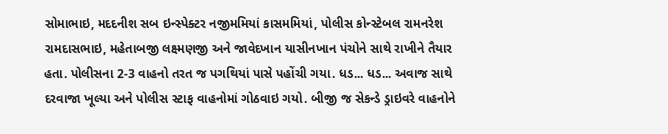સોમાભાઇ, મદદનીશ સબ ઇન્સ્પેક્ટર નજીમમિયાં કાસમમિયાં, પોલીસ કોન્સ્ટેબલ રામનરેશ રામદાસભાઇ, મહેતાબજી લક્ષ્મણજી અને જાવેદખાન યાસીનખાન પંચોને સાથે રાખીને તૈયાર હતા. પોલીસના 2-3 વાહનો તરત જ પગથિયાં પાસે પહોંચી ગયા. ધડ... ધડ... અવાજ સાથે દરવાજા ખૂલ્યા અને પોલીસ સ્ટાફ વાહનોમાં ગોઠવાઇ ગયો. બીજી જ સેકન્ડે ડ્રાઇવરે વાહનોને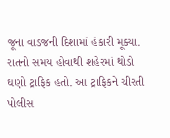જૂના વાડજની દિશામાં હંકારી મૂક્યા. રાતનો સમય હોવાથી શહેરમાં થોડો ઘણો ટ્રાફિક હતો. આ ટ્રાફિકને ચીરતી પોલીસ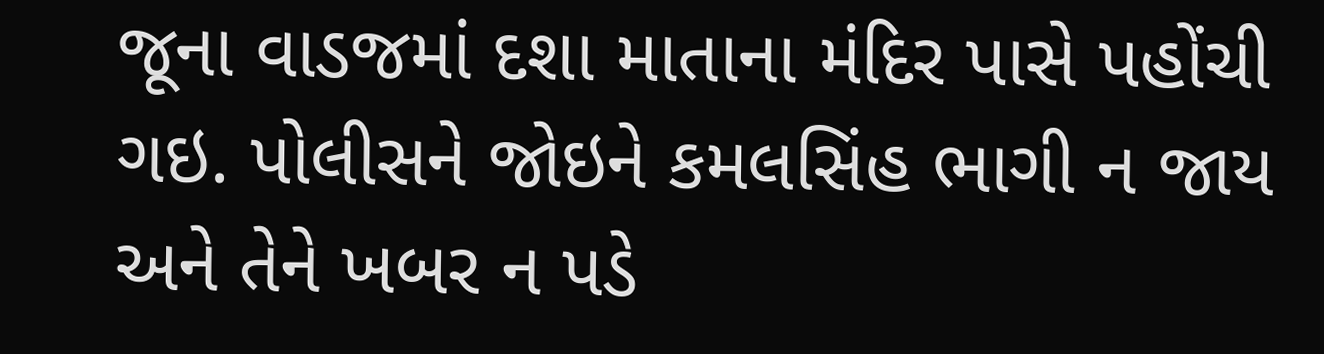જૂના વાડજમાં દશા માતાના મંદિર પાસે પહોંચી ગઇ. પોલીસને જોઇને કમલસિંહ ભાગી ન જાય અને તેને ખબર ન પડે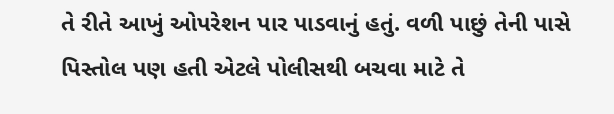તે રીતે આખું ઓપરેશન પાર પાડવાનું હતું. વળી પાછું તેની પાસે પિસ્તોલ પણ હતી એટલે પોલીસથી બચવા માટે તે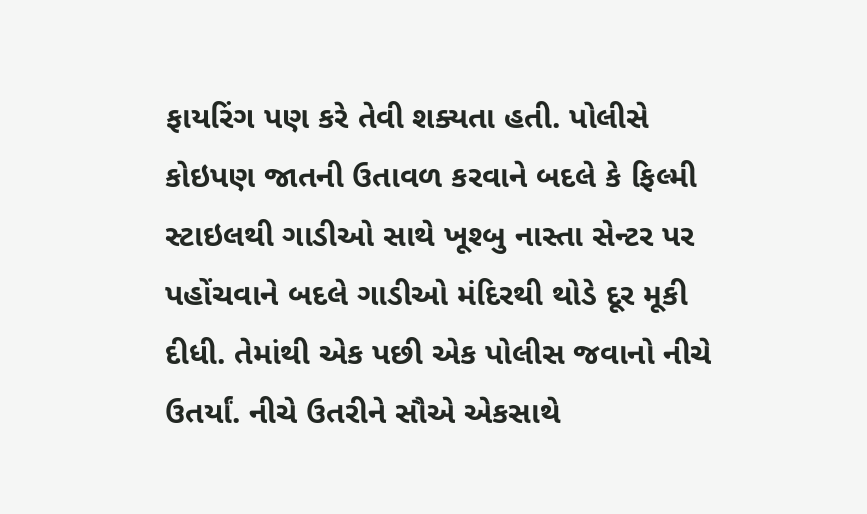ફાયરિંગ પણ કરે તેવી શક્યતા હતી. પોલીસે કોઇપણ જાતની ઉતાવળ કરવાને બદલે કે ફિલ્મી સ્ટાઇલથી ગાડીઓ સાથે ખૂશ્બુ નાસ્તા સેન્ટર પર પહોંચવાને બદલે ગાડીઓ મંદિરથી થોડે દૂર મૂકી દીધી. તેમાંથી એક પછી એક પોલીસ જવાનો નીચે ઉતર્યાં. નીચે ઉતરીને સૌએ એકસાથે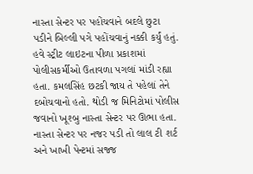નાસ્તા સેન્ટર પર પહોંચવાને બદલે છુટા પડીને બિલ્લી પગે પહોંચવાનું નક્કી કર્યું હતું. હવે સ્ટ્રીટ લાઇટના પીળા પ્રકાશમાં પોલીસકર્મીઓ ઉતાવળા પગલાં માંડી રહ્યા હતા. કમલસિંહ છટકી જાય તે પહેલાં તેને દબોચવાનો હતો. થોડી જ મિનિટોમાં પોલીસ જવાનો ખૂશ્બુ નાસ્તા સેન્ટર પર ઊભા હતા. નાસ્તા સેન્ટર પર નજર પડી તો લાલ ટી શર્ટ અને ખાખી પેન્ટમાં સજ્જ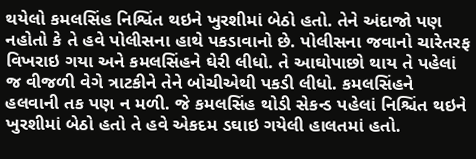થયેલો કમલસિંહ નિશ્વિંત થઇને ખુરશીમાં બેઠો હતો. તેને અંદાજો પણ નહોતો કે તે હવે પોલીસના હાથે પકડાવાનો છે. પોલીસના જવાનો ચારેતરફ વિખરાઇ ગયા અને કમલસિંહને ઘેરી લીધો. તે આઘોપાછો થાય તે પહેલાં જ વીજળી વેગે ત્રાટકીને તેને બોચીએથી પકડી લીધો. કમલસિંહને હલવાની તક પણ ન મળી. જે કમલસિંહ થોડી સેકન્ડ પહેલાં નિશ્ચિંત થઇને ખુરશીમાં બેઠો હતો તે હવે એકદમ ડઘાઇ ગયેલી હાલતમાં હતો.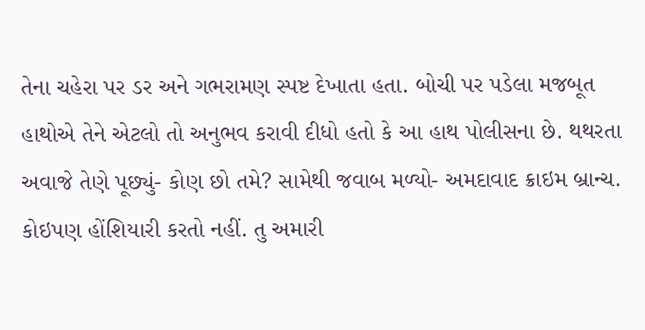તેના ચહેરા પર ડર અને ગભરામણ સ્પષ્ટ દેખાતા હતા. બોચી પર પડેલા મજબૂત હાથોએ તેને એટલો તો અનુભવ કરાવી દીધો હતો કે આ હાથ પોલીસના છે. થથરતા અવાજે તેણે પૂછ્યું- કોણ છો તમે? સામેથી જવાબ મળ્યો- અમદાવાદ ક્રાઇમ બ્રાન્ચ. કોઇપણ હોંશિયારી કરતો નહીં. તુ અમારી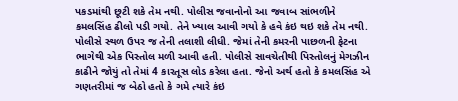પકડમાંથી છૂટી શકે તેમ નથી. પોલીસ જવાનોનો આ જવાબ સાંભળીને કમલસિંહ ઢીલો પડી ગયો. તેને ખ્યાલ આવી ગયો કે હવે કંઇ થઇ શકે તેમ નથી. પોલીસે સ્થળ ઉપર જ તેની તલાશી લીધી. જેમાં તેની કમરની પાછળની ફેટના ભાગેથી એક પિસ્તોલ મળી આવી હતી. પોલીસે સાવચેતીથી પિસ્તોલનું મેગઝીન કાઢીને જોયું તો તેમાં 4 કારતૂસ લોડ કરેલા હતા. જેનો અર્થ હતો કે કમલસિંહ એ ગણતરીમાં જ બેઠો હતો કે ગમે ત્યારે કંઇ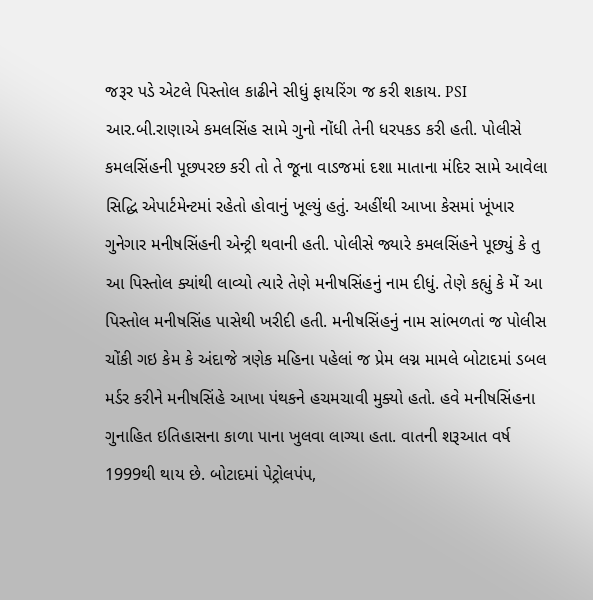જરૂર પડે એટલે પિસ્તોલ કાઢીને સીધું ફાયરિંગ જ કરી શકાય. PSI આર.બી.રાણાએ કમલસિંહ સામે ગુનો નોંધી તેની ધરપકડ કરી હતી. પોલીસે કમલસિંહની પૂછપરછ કરી તો તે જૂના વાડજમાં દશા માતાના મંદિર સામે આવેલા સિદ્ધિ એપાર્ટમેન્ટમાં રહેતો હોવાનું ખૂલ્યું હતું. અહીંથી આખા કેસમાં ખૂંખાર ગુનેગાર મનીષસિંહની એન્ટ્રી થવાની હતી. પોલીસે જ્યારે કમલસિંહને પૂછ્યું કે તુ આ પિસ્તોલ ક્યાંથી લાવ્યો ત્યારે તેણે મનીષસિંહનું નામ દીધું. તેણે કહ્યું કે મેં આ પિસ્તોલ મનીષસિંહ પાસેથી ખરીદી હતી. મનીષસિંહનું નામ સાંભળતાં જ પોલીસ ચોંકી ગઇ કેમ કે અંદાજે ત્રણેક મહિના પહેલાં જ પ્રેમ લગ્ન મામલે બોટાદમાં ડબલ મર્ડર કરીને મનીષસિંહે આખા પંથકને હચમચાવી મુક્યો હતો. હવે મનીષસિંહના ગુનાહિત ઇતિહાસના કાળા પાના ખુલવા લાગ્યા હતા. વાતની શરૂઆત વર્ષ 1999થી થાય છે. બોટાદમાં પેટ્રોલપંપ,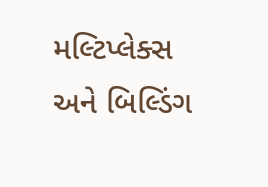મલ્ટિપ્લેક્સ અને બિલ્ડિંગ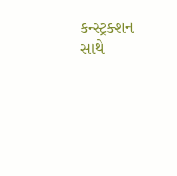કન્સ્ટ્રક્શન સાથે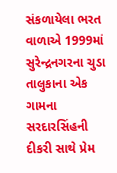સંકળાયેલા ભરત વાળાએ 1999માં સુરેન્દ્રનગરના ચુડા તાલુકાના એક ગામના સરદારસિંહની દીકરી સાથે પ્રેમ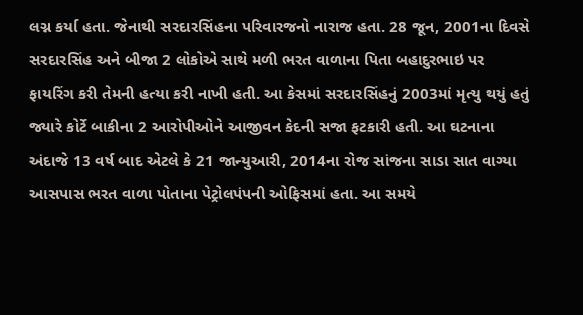લગ્ન કર્યા હતા. જેનાથી સરદારસિંહના પરિવારજનો નારાજ હતા. 28 જૂન, 2001ના દિવસે સરદારસિંહ અને બીજા 2 લોકોએ સાથે મળી ભરત વાળાના પિતા બહાદુરભાઇ પર ફાયરિંગ કરી તેમની હત્યા કરી નાખી હતી. આ કેસમાં સરદારસિંહનું 2003માં મૃત્યુ થયું હતું જ્યારે કોર્ટે બાકીના 2 આરોપીઓને આજીવન કેદની સજા ફટકારી હતી. આ ઘટનાના અંદાજે 13 વર્ષ બાદ એટલે કે 21 જાન્યુઆરી, 2014ના રોજ સાંજના સાડા સાત વાગ્યા આસપાસ ભરત વાળા પોતાના પેટ્રોલપંપની ઓફિસમાં હતા. આ સમયે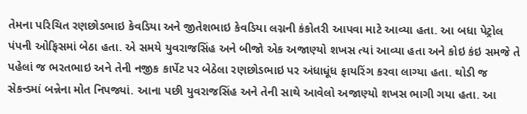તેમના પરિચિત રણછોડભાઇ કેવડિયા અને જીતેશભાઇ કેવડિયા લગ્નની કંકોતરી આપવા માટે આવ્યા હતા. આ બધા પેટ્રોલ પંપની ઓફિસમાં બેઠા હતા. એ સમયે યુવરાજસિંહ અને બીજો એક અજાણ્યો શખસ ત્યાં આવ્યા હતા અને કોઇ કંઇ સમજે તે પહેલાં જ ભરતભાઇ અને તેની નજીક કાર્પેટ પર બેઠેલા રણછોડભાઇ પર અંધાધૂંધ ફાયરિંગ કરવા લાગ્યા હતા. થોડી જ સેકન્ડમાં બન્નેના મોત નિપજ્યાં. આના પછી યુવરાજસિંહ અને તેની સાથે આવેલો અજાણ્યો શખસ ભાગી ગયા હતા. આ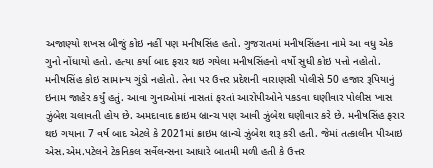અજાણ્યો શખસ બીજું કોઇ નહીં પણ મનીષસિંહ હતો. ગુજરાતમાં મનીષસિંહના નામે આ વધુ એક ગુનો નોંધાયો હતો. હત્યા કર્યા બાદ ફરાર થઇ ગયેલા મનીષસિંહનો વર્ષો સુધી કોઇ પત્તો નહોતો. મનીષસિંહ કોઇ સામાન્ય ગુંડો નહોતો. તેના પર ઉત્તર પ્રદેશની વારાણસી પોલીસે 50 હજાર રૂપિયાનું ઇનામ જાહેર કર્યું હતું. આવા ગુનાઓમાં નાસતાં ફરતાં આરોપીઓને પકડવા ઘણીવાર પોલીસ ખાસ ઝુંબેશ ચલાવતી હોય છે. અમદાવાદ ક્રાઇમ બ્રાન્ચ પણ આવી ઝુંબેશ ઘણીવાર કરે છે. મનીષસિંહ ફરાર થઇ ગયાના 7 વર્ષ બાદ એટલે કે 2021માં ક્રાઇમ બ્રાન્ચે ઝુંબેશ શરૂ કરી હતી. જેમાં તત્કાલીન પીઆઇ એસ.એમ.પટેલને ટેકનિકલ સર્વેલન્સના આધારે બાતમી મળી હતી કે ઉત્તર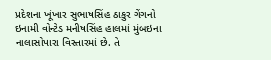પ્રદેશના ખૂંખાર સુભાષસિંહ ઠાકુર ગેંગનો ઇનામી વોન્ટેડ મનીષસિંહ હાલમાં મુંબઇના નાલાસોપારા વિસ્તારમાં છે. તે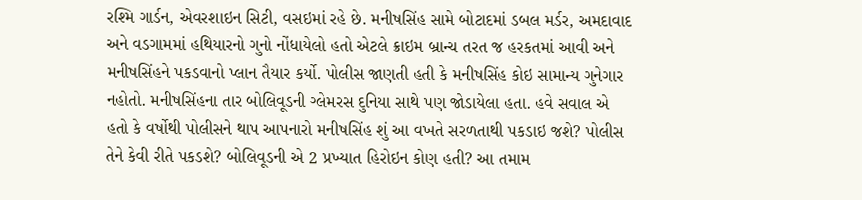રશ્મિ ગાર્ડન, એવરશાઇન સિટી, વસઇમાં રહે છે. મનીષસિંહ સામે બોટાદમાં ડબલ મર્ડર, અમદાવાદ અને વડગામમાં હથિયારનો ગુનો નોંધાયેલો હતો એટલે ક્રાઇમ બ્રાન્ચ તરત જ હરકતમાં આવી અને મનીષસિંહને પકડવાનો પ્લાન તૈયાર કર્યો. પોલીસ જાણતી હતી કે મનીષસિંહ કોઇ સામાન્ય ગુનેગાર નહોતો. મનીષસિંહના તાર બોલિવૂડની ગ્લેમરસ દુનિયા સાથે પણ જોડાયેલા હતા. હવે સવાલ એ હતો કે વર્ષોથી પોલીસને થાપ આપનારો મનીષસિંહ શું આ વખતે સરળતાથી પકડાઇ જશે? પોલીસ તેને કેવી રીતે પકડશે? બોલિવૂડની એ 2 પ્રખ્યાત હિરોઇન કોણ હતી? આ તમામ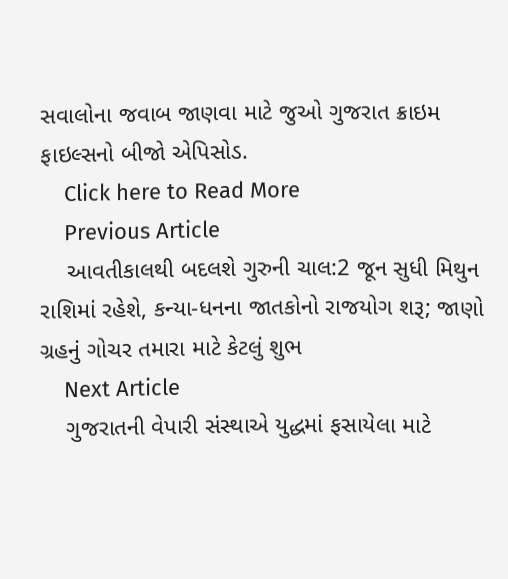સવાલોના જવાબ જાણવા માટે જુઓ ગુજરાત ક્રાઇમ ફાઇલ્સનો બીજો એપિસોડ.
    Click here to Read More
    Previous Article
    આવતીકાલથી બદલશે ગુરુની ચાલ:2 જૂન સુધી મિથુન રાશિમાં રહેશે, કન્યા-ધનના જાતકોનો રાજયોગ શરૂ; જાણો ગ્રહનું ગોચર તમારા માટે કેટલું શુભ
    Next Article
    ગુજરાતની વેપારી સંસ્થાએ યુદ્ધમાં ફસાયેલા માટે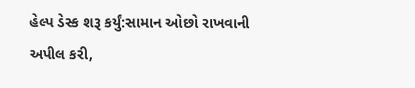હેલ્પ ડેસ્ક શરૂ કર્યું:સામાન ઓછો રાખવાની અપીલ કરી,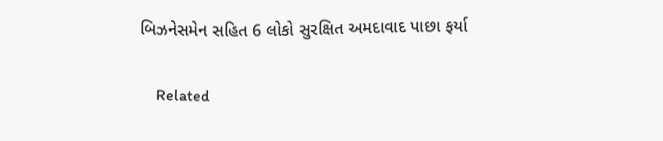બિઝનેસમેન સહિત 6 લોકો સુરક્ષિત અમદાવાદ પાછા ફર્યા

    Related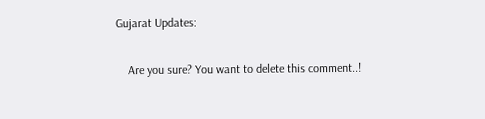Gujarat Updates:

    Are you sure? You want to delete this comment..!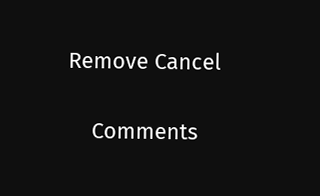Remove Cancel

    Comments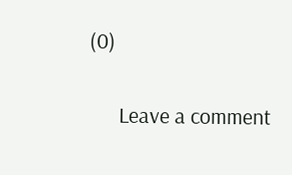(0)

      Leave a comment